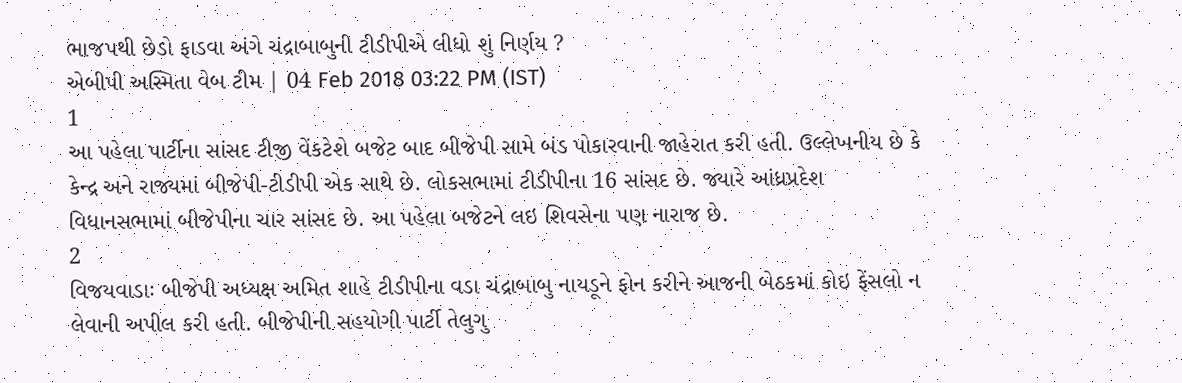ભાજપથી છેડો ફાડવા અંગે ચંદ્રાબાબુની ટીડીપીએ લીધો શું નિર્ણય ?
એબીપી અસ્મિતા વેબ ટીમ | 04 Feb 2018 03:22 PM (IST)
1
આ પહેલા પાર્ટીના સાંસદ ટીજી વેંકટેશે બજેટ બાદ બીજેપી સામે બંડ પોકારવાની જાહેરાત કરી હતી. ઉલ્લેખનીય છે કે કેન્દ્ર અને રાજ્યમાં બીજેપી-ટીડીપી એક સાથે છે. લોકસભામાં ટીડીપીના 16 સાંસદ છે. જ્યારે આંધ્રપ્રદેશ વિધાનસભામાં બીજેપીના ચાર સાંસદ છે. આ પહેલા બજેટને લઇ શિવસેના પણ નારાજ છે.
2
વિજયવાડાઃ બીજેપી અધ્યક્ષ અમિત શાહે ટીડીપીના વડા ચંદ્રાબાબુ નાયડૂને ફોન કરીને આજની બેઠકમાં કોઇ ફેંસલો ન લેવાની અપીલ કરી હતી. બીજેપીની સહયોગી પાર્ટી તેલુગુ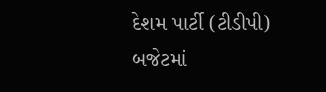દેશમ પાર્ટી (ટીડીપી) બજેટમાં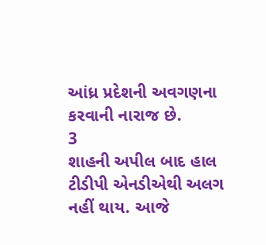આંધ્ર પ્રદેશની અવગણના કરવાની નારાજ છે.
3
શાહની અપીલ બાદ હાલ ટીડીપી એનડીએથી અલગ નહીં થાય. આજે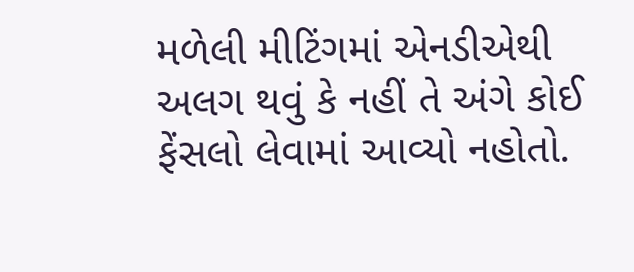મળેલી મીટિંગમાં એનડીએથી અલગ થવું કે નહીં તે અંગે કોઈ ફેંસલો લેવામાં આવ્યો નહોતો.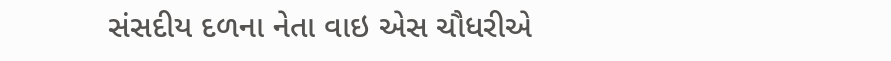સંસદીય દળના નેતા વાઇ એસ ચૌધરીએ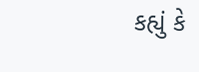કહ્યું કે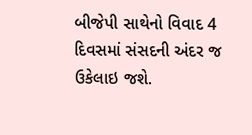બીજેપી સાથેનો વિવાદ 4 દિવસમાં સંસદની અંદર જ ઉકેલાઇ જશે.